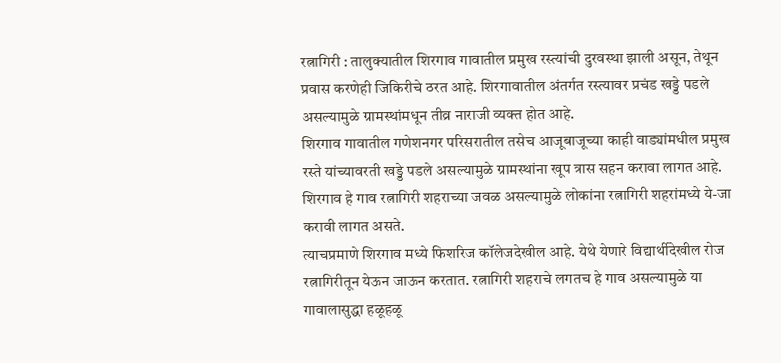रत्नागिरी : तालुक्यातील शिरगाव गावातील प्रमुख रस्त्यांची दुरवस्था झाली असून, तेथून प्रवास करणेही जिकिरीचे ठरत आहे. शिरगावातील अंतर्गत रस्त्यावर प्रचंड खड्डे पडले असल्यामुळे ग्रामस्थांमधून तीव्र नाराजी व्यक्त होत आहे.
शिरगाव गावातील गणेशनगर परिसरातील तसेच आजूबाजूच्या काही वाड्यांमधील प्रमुख रस्ते यांच्यावरती खड्डे पडले असल्यामुळे ग्रामस्थांना खूप त्रास सहन करावा लागत आहे. शिरगाव हे गाव रत्नागिरी शहराच्या जवळ असल्यामुळे लोकांना रत्नागिरी शहरांमध्ये ये-जा करावी लागत असते.
त्याचप्रमाणे शिरगाव मध्ये फिशरिज कॉलेजदेखील आहे. येथे येणारे विद्यार्थीदेखील रोज रत्नागिरीतून येऊन जाऊन करतात. रत्नागिरी शहराचे लगतच हे गाव असल्यामुळे या गावालासुद्धा हळूहळू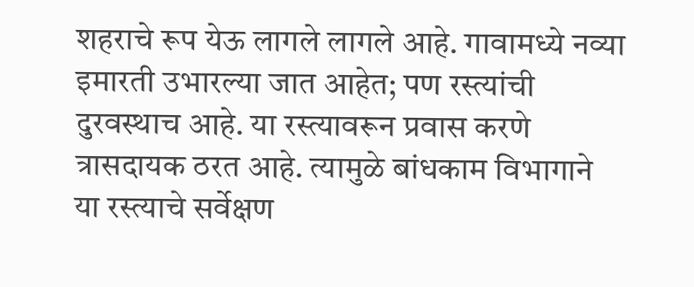शहराचे रूप येऊ लागले लागले आहे. गावामध्ये नव्या इमारती उभारल्या जात आहेत; पण रस्त्यांची दुरवस्थाच आहे. या रस्त्यावरून प्रवास करणे त्रासदायक ठरत आहे. त्यामुळे बांधकाम विभागाने या रस्त्याचे सर्वेक्षण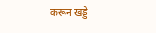करून खड्डे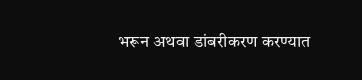भरून अथवा डांबरीकरण करण्यात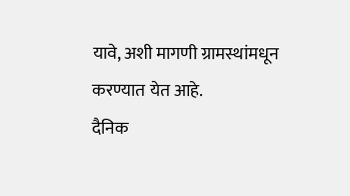यावे, अशी मागणी ग्रामस्थांमधून करण्यात येत आहे.
दैनिक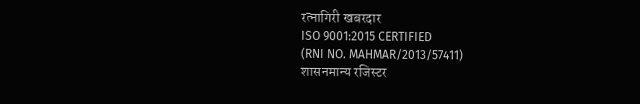रत्नागिरी खबरदार
ISO 9001:2015 CERTIFIED
(RNI NO. MAHMAR/2013/57411)
शासनमान्य रजिस्टर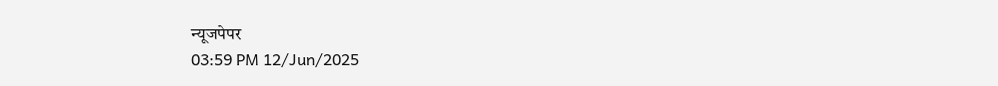न्यूजपेपर
03:59 PM 12/Jun/2025